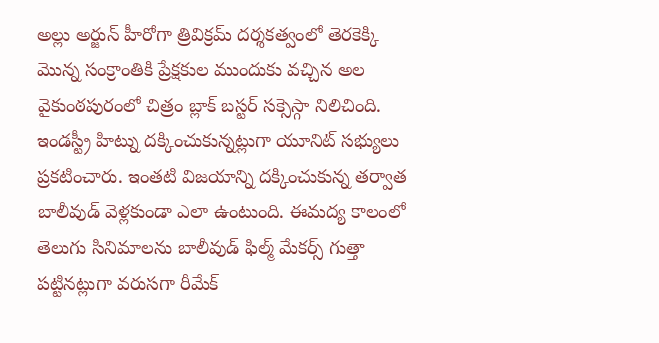అల్లు అర్జున్ హీరోగా త్రివిక్రమ్ దర్శకత్వంలో తెరకెక్కి మొన్న సంక్రాంతికి ప్రేక్షకుల ముందుకు వచ్చిన అల వైకుంఠపురంలో చిత్రం బ్లాక్ బస్టర్ సక్సెస్గా నిలిచింది. ఇండస్ట్రీ హిట్ను దక్కించుకున్నట్లుగా యూనిట్ సభ్యులు ప్రకటించారు. ఇంతటి విజయాన్ని దక్కించుకున్న తర్వాత బాలీవుడ్ వెళ్లకుండా ఎలా ఉంటుంది. ఈమద్య కాలంలో తెలుగు సినిమాలను బాలీవుడ్ ఫిల్మ్ మేకర్స్ గుత్తా పట్టినట్లుగా వరుసగా రీమేక్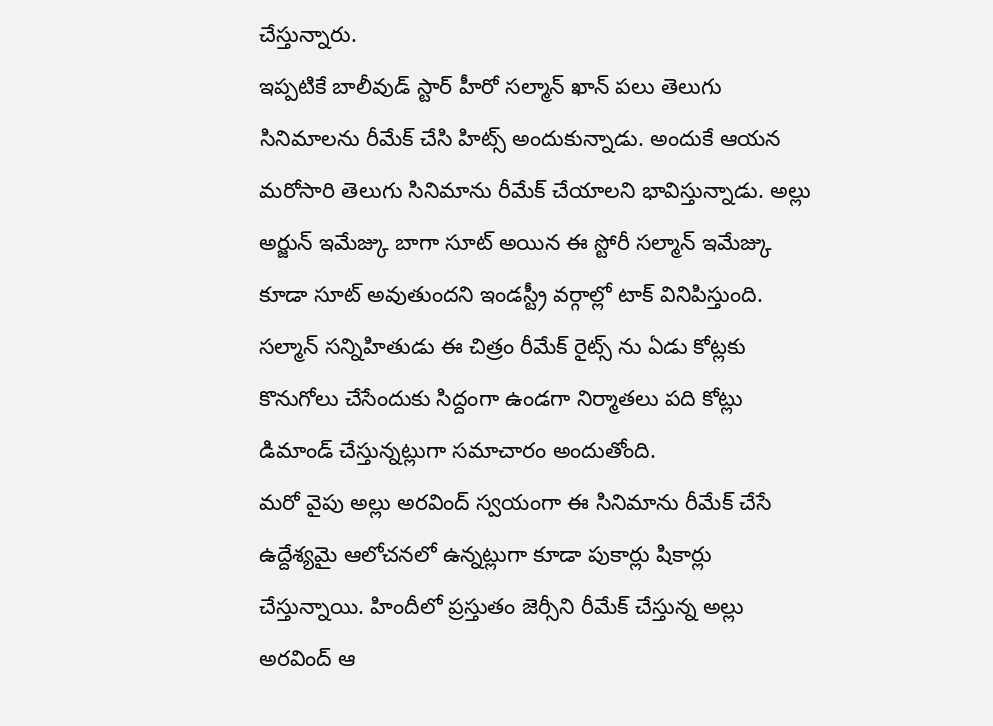చేస్తున్నారు.
ఇప్పటికే బాలీవుడ్ స్టార్ హీరో సల్మాన్ ఖాన్ పలు తెలుగు సినిమాలను రీమేక్ చేసి హిట్స్ అందుకున్నాడు. అందుకే ఆయన మరోసారి తెలుగు సినిమాను రీమేక్ చేయాలని భావిస్తున్నాడు. అల్లు అర్జున్ ఇమేజ్కు బాగా సూట్ అయిన ఈ స్టోరీ సల్మాన్ ఇమేజ్కు కూడా సూట్ అవుతుందని ఇండస్ట్రీ వర్గాల్లో టాక్ వినిపిస్తుంది. సల్మాన్ సన్నిహితుడు ఈ చిత్రం రీమేక్ రైట్స్ ను ఏడు కోట్లకు కొనుగోలు చేసేందుకు సిద్దంగా ఉండగా నిర్మాతలు పది కోట్లు డిమాండ్ చేస్తున్నట్లుగా సమాచారం అందుతోంది.
మరో వైపు అల్లు అరవింద్ స్వయంగా ఈ సినిమాను రీమేక్ చేసే ఉద్దేశ్యమై ఆలోచనలో ఉన్నట్లుగా కూడా పుకార్లు షికార్లు చేస్తున్నాయి. హిందీలో ప్రస్తుతం జెర్సీని రీమేక్ చేస్తున్న అల్లు అరవింద్ ఆ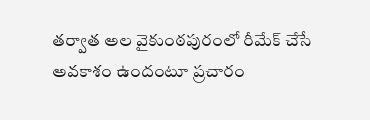తర్వాత అల వైకుంఠపురంలో రీమేక్ చేసే అవకాశం ఉందంటూ ప్రచారం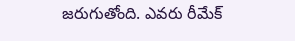జరుగుతోంది. ఎవరు రీమేక్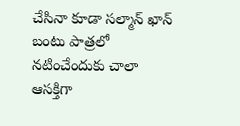చేసినా కూడా సల్మాన్ ఖాన్ బంటు పాత్రలో నటించేందుకు చాలా ఆసక్తిగా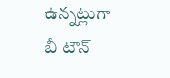ఉన్నట్లుగా బీ టౌన్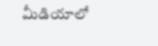మీడియాలో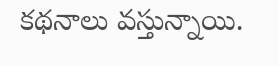కథనాలు వస్తున్నాయి.